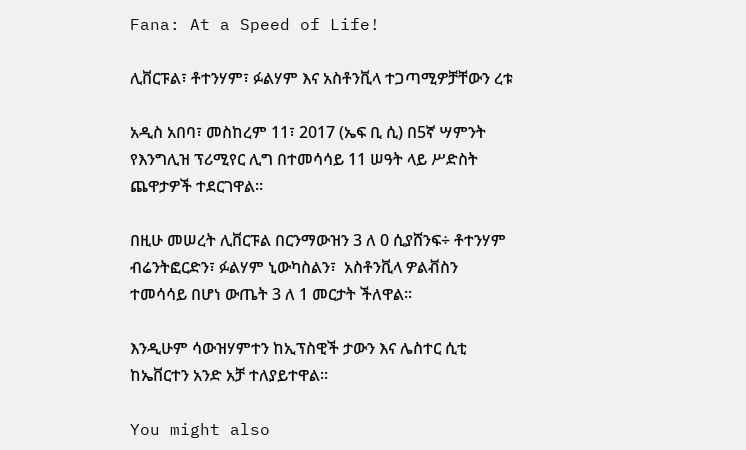Fana: At a Speed of Life!

ሊቨርፑል፣ ቶተንሃም፣ ፉልሃም እና አስቶንቪላ ተጋጣሚዎቻቸውን ረቱ

አዲስ አበባ፣ መስከረም 11፣ 2017 (ኤፍ ቢ ሲ) በ5ኛ ሣምንት የእንግሊዝ ፕሪሚየር ሊግ በተመሳሳይ 11 ሠዓት ላይ ሥድስት ጨዋታዎች ተደርገዋል፡፡

በዚሁ መሠረት ሊቨርፑል በርንማውዝን 3 ለ 0 ሲያሸንፍ÷ ቶተንሃም ብሬንትፎርድን፣ ፉልሃም ኒውካስልን፣  አስቶንቪላ ዎልቭስን ተመሳሳይ በሆነ ውጤት 3 ለ 1 መርታት ችለዋል፡፡

እንዲሁም ሳውዝሃምተን ከኢፕስዊች ታውን እና ሌስተር ሲቲ ከኤቨርተን አንድ አቻ ተለያይተዋል፡፡

You might also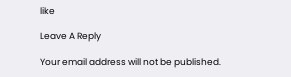like

Leave A Reply

Your email address will not be published.